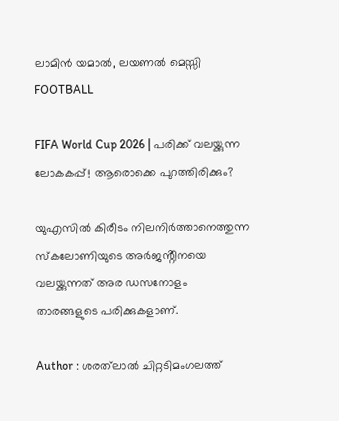ലാമിൻ യമാൽ, ലയണൽ മെസ്സി
FOOTBALL

FIFA World Cup 2026 | പരിക്ക് വലയ്ക്കുന്ന ലോകകപ്പ്! ആരൊക്കെ പുറത്തിരിക്കും?

യുഎസിൽ കിരീടം നിലനിർത്താനെത്തുന്ന സ്കലോണിയുടെ അർജൻ്റീനയെ വലയ്ക്കുന്നത് അര ഡസനോളം താരങ്ങളുടെ പരിക്കുകളാണ്.

Author : ശരത്‌ലാൽ ചിറ്റടിമംഗലത്ത്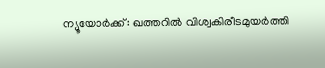ന്യൂയോർക്ക്: ഖത്തറിൽ വിശ്വകിരീടമുയർത്തി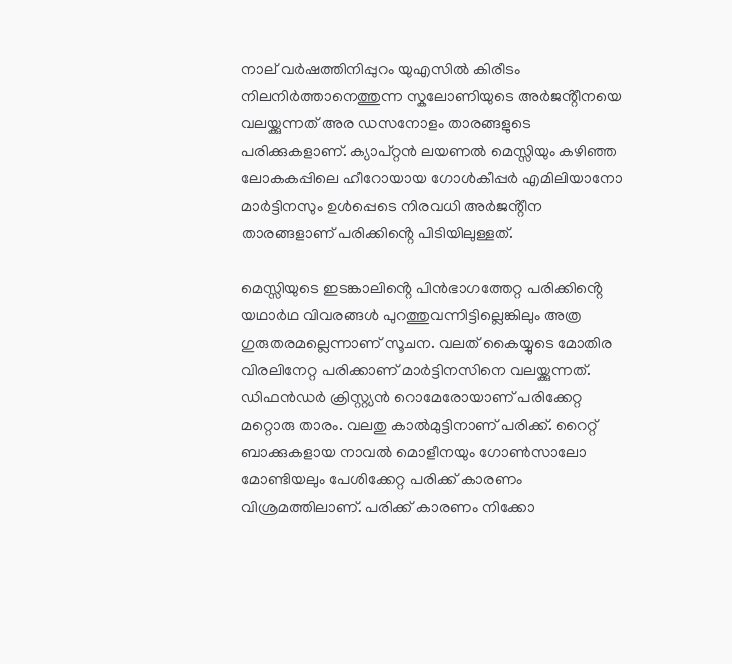നാല് വർഷത്തിനിപ്പുറം യുഎസിൽ കിരീടം നിലനിർത്താനെത്തുന്ന സ്കലോണിയുടെ അർജൻ്റീനയെ വലയ്ക്കുന്നത് അര ഡസനോളം താരങ്ങളുടെ പരിക്കുകളാണ്. ക്യാപ്റ്റൻ ലയണൽ മെസ്സിയും കഴിഞ്ഞ ലോകകപ്പിലെ ഹീറോയായ ഗോൾകീപ്പർ എമിലിയാനോ മാർട്ടിനസും ഉൾപ്പെടെ നിരവധി അർജൻ്റീന താരങ്ങളാണ് പരിക്കിൻ്റെ പിടിയിലുള്ളത്.

മെസ്സിയുടെ ഇടങ്കാലിൻ്റെ പിൻഭാഗത്തേറ്റ പരിക്കിൻ്റെ യഥാർഥ വിവരങ്ങൾ പുറത്തുവന്നിട്ടില്ലെങ്കിലും അത്ര ഗുരുതരമല്ലെന്നാണ് സൂചന. വലത് കൈയ്യുടെ മോതിര വിരലിനേറ്റ പരിക്കാണ് മാർട്ടിനസിനെ വലയ്ക്കുന്നത്. ഡിഫൻഡർ ക്രിസ്റ്റ്യൻ റൊമേരോയാണ് പരിക്കേറ്റ മറ്റൊരു താരം. വലതു കാൽമുട്ടിനാണ് പരിക്ക്. റൈറ്റ് ബാക്കുകളായ നാവൽ മൊളീനയും ഗോൺസാലോ മോണ്ടിയലും പേശിക്കേറ്റ പരിക്ക് കാരണം വിശ്രമത്തിലാണ്. പരിക്ക് കാരണം നിക്കോ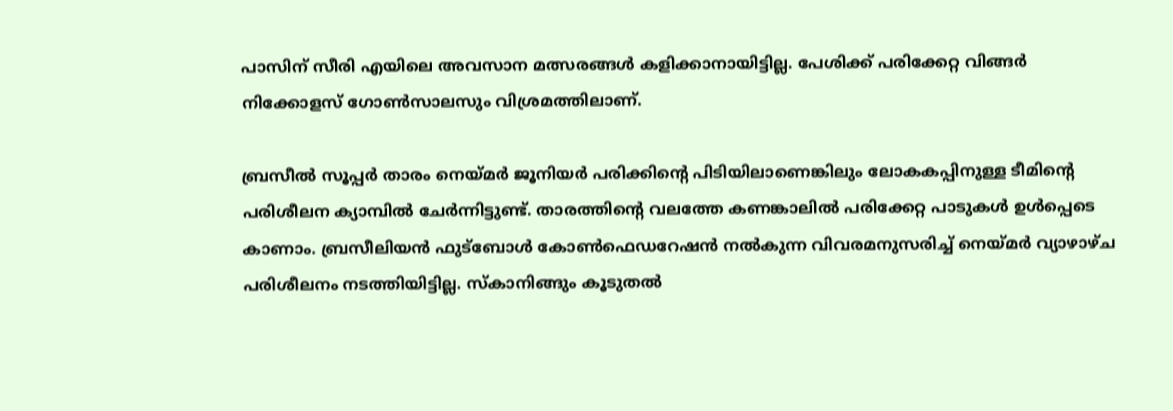പാസിന് സീരി എയിലെ അവസാന മത്സരങ്ങൾ കളിക്കാനായിട്ടില്ല. പേശിക്ക് പരിക്കേറ്റ വിങ്ങർ നിക്കോളസ് ഗോൺസാലസും വിശ്രമത്തിലാണ്.

ബ്രസീൽ സൂപ്പർ താരം നെയ്മർ ജൂനിയർ പരിക്കിൻ്റെ പിടിയിലാണെങ്കിലും ലോകകപ്പിനുള്ള ടീമിൻ്റെ പരിശീലന ക്യാമ്പിൽ ചേർന്നിട്ടുണ്ട്. താരത്തിൻ്റെ വലത്തേ കണങ്കാലിൽ പരിക്കേറ്റ പാടുകൾ ഉൾപ്പെടെ കാണാം. ബ്രസീലിയൻ ഫുട്ബോൾ കോൺഫെഡറേഷൻ നൽകുന്ന വിവരമനുസരിച്ച് നെയ്മർ വ്യാഴാഴ്ച പരിശീലനം നടത്തിയിട്ടില്ല. സ്കാനിങ്ങും കൂടുതൽ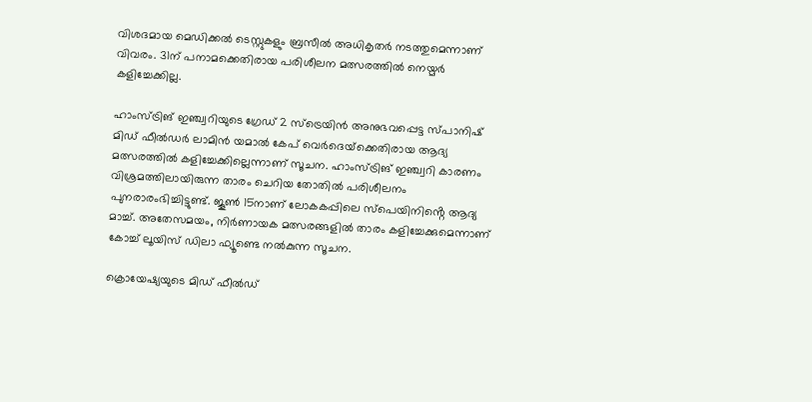വിശദമായ മെഡിക്കൽ ടെസ്റ്റുകളും ബ്രസീൽ അധികൃതർ നടത്തുമെന്നാണ് വിവരം. 31ന് പനാമക്കെതിരായ പരിശീലന മത്സരത്തിൽ നെയ്മർ കളിച്ചേക്കില്ല.

ഹാംസ്ട്രിങ് ഇഞ്ച്വറിയുടെ ഗ്രേഡ് 2 സ്ട്രെയിൻ അനുഭവപ്പെട്ട സ്പാനിഷ് മിഡ് ഫീൽഡർ ലാമിൻ യമാൽ കേപ് വെർദെയ്‌ക്കെതിരായ ആദ്യ മത്സരത്തിൽ കളിച്ചേക്കില്ലെന്നാണ് സൂചന. ഹാംസ്ട്രിങ് ഇഞ്ച്വറി കാരണം വിശ്രമത്തിലായിരുന്ന താരം ചെറിയ തോതിൽ പരിശീലനം പുനരാരംഭിച്ചിട്ടുണ്ട്. ജൂൺ 15നാണ് ലോകകപ്പിലെ സ്പെയിനിൻ്റെ ആദ്യ മാച്ച്. അതേസമയം, നിർണായക മത്സരങ്ങളിൽ താരം കളിച്ചേക്കുമെന്നാണ് കോച്ച് ലൂയിസ് ഡിലാ ഫ്യൂണ്ടെ നൽകുന്ന സൂചന.

ക്രൊയേഷ്യയുടെ മിഡ് ഫീൽഡ്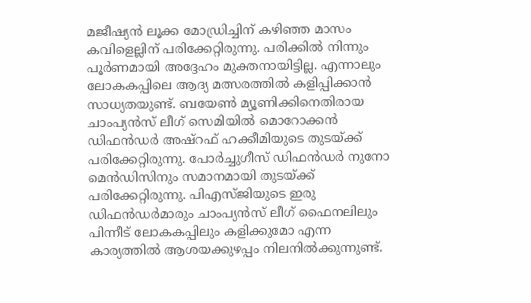മജീഷ്യൻ ലൂക്ക മോഡ്രിച്ചിന് കഴിഞ്ഞ മാസം കവിളെല്ലിന് പരിക്കേറ്റിരുന്നു. പരിക്കിൽ നിന്നും പൂർണമായി അദ്ദേഹം മുക്തനായിട്ടില്ല. എന്നാലും ലോകകപ്പിലെ ആദ്യ മത്സരത്തിൽ കളിപ്പിക്കാൻ സാധ്യതയുണ്ട്. ബയേൺ മ്യൂണിക്കിനെതിരായ ചാംപ്യൻസ് ലീഗ് സെമിയിൽ മൊറോക്കൻ ഡിഫൻഡർ അഷ്‌റഫ് ഹക്കീമിയുടെ തുടയ്ക്ക് പരിക്കേറ്റിരുന്നു. പോർച്ചുഗീസ് ഡിഫൻഡർ നുനോ മെൻഡിസിനും സമാനമായി തുടയ്ക്ക് പരിക്കേറ്റിരുന്നു. പിഎസ്‌ജിയുടെ ഇരു ഡിഫൻഡർമാരും ചാംപ്യൻസ് ലീഗ് ഫൈനലിലും പിന്നീട് ലോകകപ്പിലും കളിക്കുമോ എന്ന കാര്യത്തിൽ ആശയക്കുഴപ്പം നിലനിൽക്കുന്നുണ്ട്.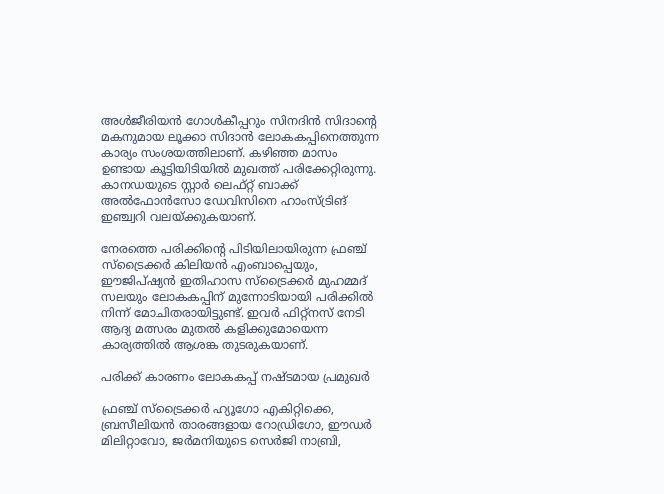അൾജീരിയൻ ഗോൾകീപ്പറും സിനദിൻ സിദാൻ്റെ മകനുമായ ലൂക്കാ സിദാൻ ലോകകപ്പിനെത്തുന്ന കാര്യം സംശയത്തിലാണ്. കഴിഞ്ഞ മാസം ഉണ്ടായ കൂട്ടിയിടിയിൽ മുഖത്ത് പരിക്കേറ്റിരുന്നു. കാനഡയുടെ സ്റ്റാർ ലെഫ്റ്റ് ബാക്ക് അൽഫോൻസോ ഡേവിസിനെ ഹാംസ്ട്രിങ് ഇഞ്ച്വറി വലയ്ക്കുകയാണ്.

നേരത്തെ പരിക്കിൻ്റെ പിടിയിലായിരുന്ന ഫ്രഞ്ച് സ്ട്രൈക്കർ കിലിയൻ എംബാപ്പെയും, ഈജിപ്ഷ്യൻ ഇതിഹാസ സ്ട്രൈക്കർ മുഹമ്മദ് സലയും ലോകകപ്പിന് മുന്നോടിയായി പരിക്കിൽ നിന്ന് മോചിതരായിട്ടുണ്ട്. ഇവർ ഫിറ്റ്‌നസ് നേടി ആദ്യ മത്സരം മുതൽ കളിക്കുമോയെന്ന കാര്യത്തിൽ ആശങ്ക തുടരുകയാണ്.

പരിക്ക് കാരണം ലോകകപ്പ് നഷ്ടമായ പ്രമുഖർ

ഫ്രഞ്ച് സ്‌ട്രൈക്കർ ഹ്യൂഗോ എകിറ്റിക്കെ, ബ്രസീലിയൻ താരങ്ങളായ റോഡ്രിഗോ, ഈഡർ മിലിറ്റാവോ, ജർമനിയുടെ സെർജി നാബ്രി,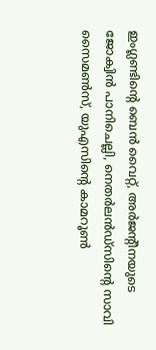ഇംഗ്ലണ്ടിൻ്റെ ബെൻ വൈറ്റ്, അർജൻ്റീനയുടെ ജോക്വിൻ പാനിചെല്ലി, നെതർലൻഡ്‌സിൻ്റെ സാവി സൈമൺസ്, യുഎസിൻ്റെ കാമറൂൺ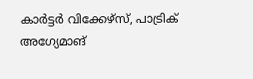കാർട്ടർ വിക്കേഴ്‌സ്, പാട്രിക് അഗ്യേമാങ്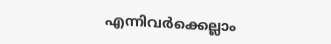എന്നിവർക്കെല്ലാം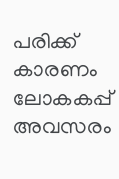പരിക്ക് കാരണം ലോകകപ്പ് അവസരം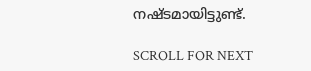നഷ്ടമായിട്ടുണ്ട്.

SCROLL FOR NEXT